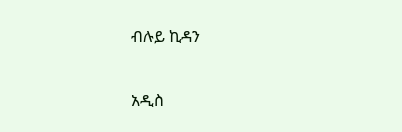ብሉይ ኪዳን

አዲስ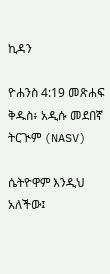ኪዳን

ዮሐንስ 4:19 መጽሐፍ ቅዱስ፥ አዲሱ መደበኛ ትርጒም (NASV)

ሴትዮዋም እንዲህ አለችው፤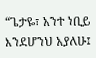“ጌታዬ፣ አንተ ነቢይ እንደሆንህ አያለሁ፤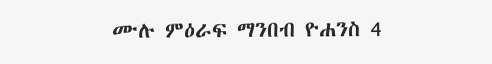ሙሉ ምዕራፍ ማንበብ ዮሐንስ 4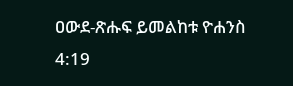ዐውደ-ጽሑፍ ይመልከቱ ዮሐንስ 4:19